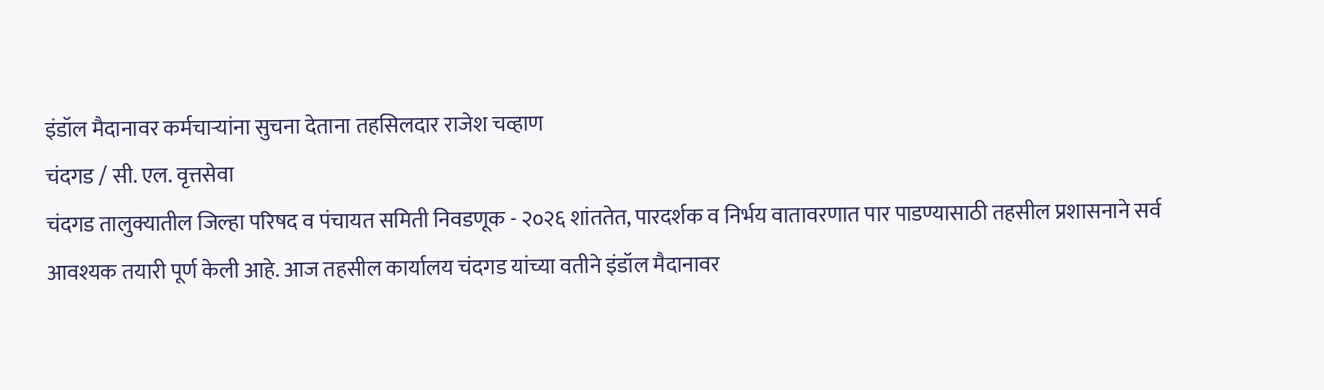इंडॉल मैदानावर कर्मचाऱ्यांना सुचना देताना तहसिलदार राजेश चव्हाण
चंदगड / सी. एल. वृत्तसेवा
चंदगड तालुक्यातील जिल्हा परिषद व पंचायत समिती निवडणूक - २०२६ शांततेत, पारदर्शक व निर्भय वातावरणात पार पाडण्यासाठी तहसील प्रशासनाने सर्व आवश्यक तयारी पूर्ण केली आहे. आज तहसील कार्यालय चंदगड यांच्या वतीने इंडॉल मैदानावर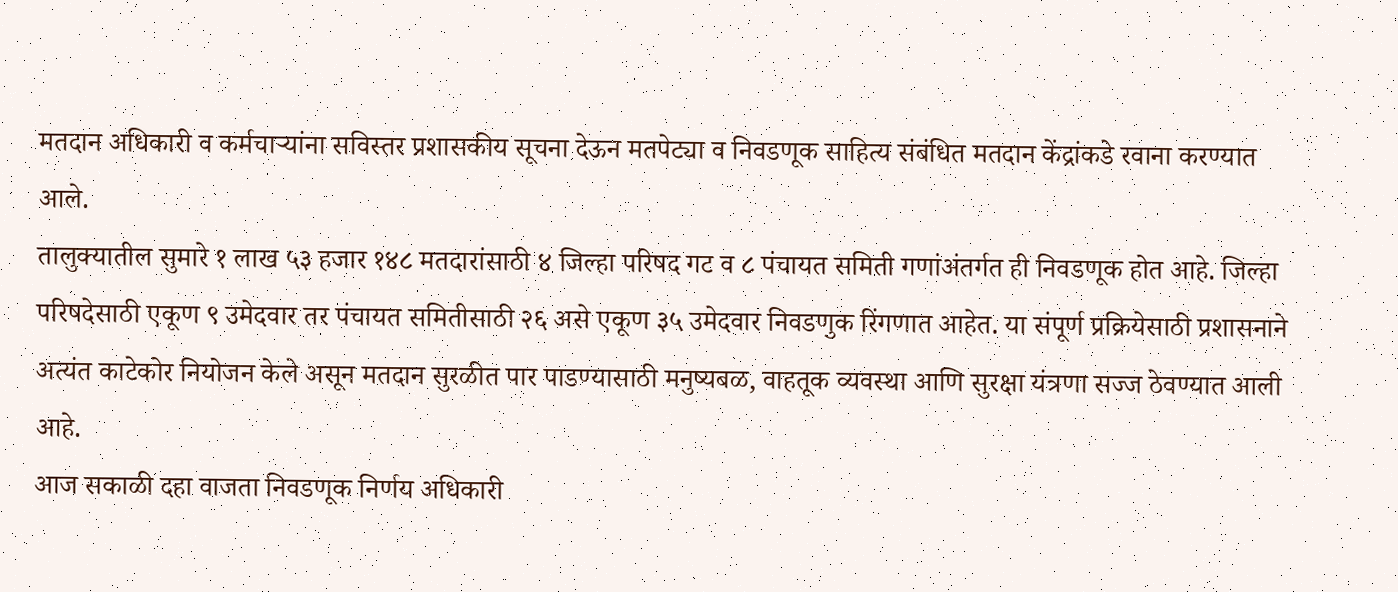मतदान अधिकारी व कर्मचाऱ्यांना सविस्तर प्रशासकीय सूचना देऊन मतपेट्या व निवडणूक साहित्य संबंधित मतदान केंद्रांकडे रवाना करण्यात आले.
तालुक्यातील सुमारे १ लाख ५३ हजार १४८ मतदारांसाठी ४ जिल्हा परिषद गट व ८ पंचायत समिती गणांअंतर्गत ही निवडणूक होत आहे. जिल्हा परिषदेसाठी एकूण ९ उमेदवार तर पंचायत समितीसाठी २६ असे एकूण ३५ उमेदवार निवडणुक रिंगणात आहेत. या संपूर्ण प्रक्रियेसाठी प्रशासनाने अत्यंत काटेकोर नियोजन केले असून मतदान सुरळीत पार पाडण्यासाठी मनुष्यबळ, वाहतूक व्यवस्था आणि सुरक्षा यंत्रणा सज्ज ठेवण्यात आली आहे.
आज सकाळी दहा वाजता निवडणूक निर्णय अधिकारी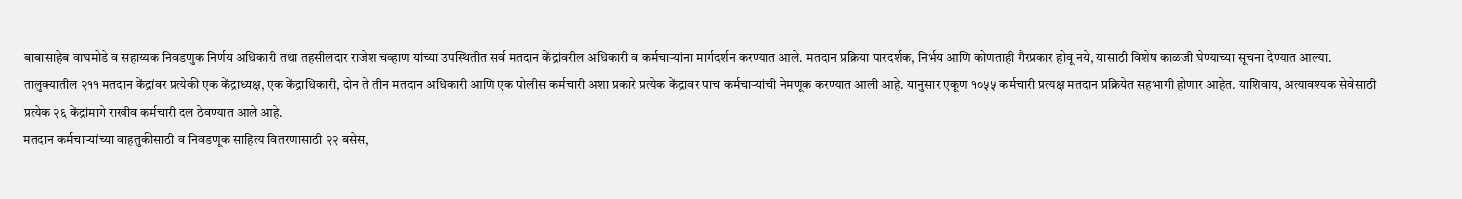बाबासाहेब वाघमोडे व सहाय्यक निवडणुक निर्णय अधिकारी तथा तहसीलदार राजेश चव्हाण यांच्या उपस्थितीत सर्व मतदान केंद्रांवरील अधिकारी व कर्मचाऱ्यांना मार्गदर्शन करण्यात आले. मतदान प्रक्रिया पारदर्शक, निर्भय आणि कोणताही गैरप्रकार होवू नये, यासाठी विशेष काळजी घेण्याच्या सूचना देण्यात आल्या.
तालुक्यातील २११ मतदान केंद्रांवर प्रत्येकी एक केंद्राध्यक्ष, एक केंद्राधिकारी, दोन ते तीन मतदान अधिकारी आणि एक पोलीस कर्मचारी अशा प्रकारे प्रत्येक केंद्रावर पाच कर्मचाऱ्यांची नेमणूक करण्यात आली आहे. यानुसार एकूण १०५५ कर्मचारी प्रत्यक्ष मतदान प्रक्रियेत सहभागी होणार आहेत. याशिवाय, अत्यावश्यक सेवेसाठी प्रत्येक २६ केंद्रांमागे राखीव कर्मचारी दल ठेवण्यात आले आहे.
मतदान कर्मचाऱ्यांच्या वाहतुकीसाठी व निवडणूक साहित्य वितरणासाठी २२ बसेस,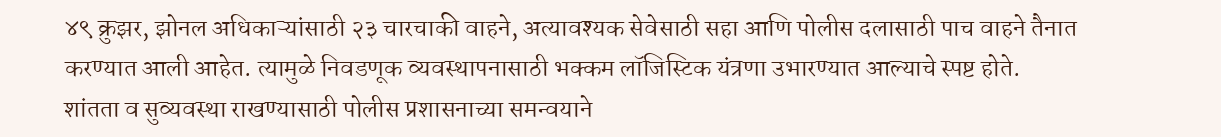४९ क्रुझर, झोनल अधिकाऱ्यांसाठी २३ चारचाकी वाहने, अत्यावश्यक सेवेसाठी सहा आणि पोलीस दलासाठी पाच वाहने तैनात करण्यात आली आहेत. त्यामुळे निवडणूक व्यवस्थापनासाठी भक्कम लॉजिस्टिक यंत्रणा उभारण्यात आल्याचे स्पष्ट होते.
शांतता व सुव्यवस्था राखण्यासाठी पोलीस प्रशासनाच्या समन्वयाने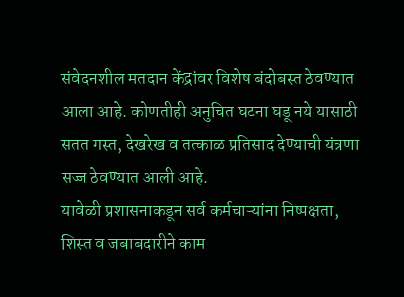संवेदनशील मतदान केंद्रांवर विशेष बंदोबस्त ठेवण्यात आला आहे. कोणतीही अनुचित घटना घडू नये यासाठी सतत गस्त, देखरेख व तत्काळ प्रतिसाद देण्याची यंत्रणा सज्ज ठेवण्यात आली आहे.
यावेळी प्रशासनाकडून सर्व कर्मचाऱ्यांना निष्पक्षता, शिस्त व जबाबदारीने काम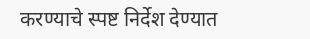करण्याचे स्पष्ट निर्देश देण्यात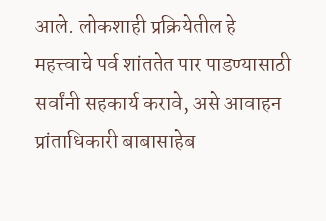आले. लोकशाही प्रक्रियेतील हे महत्त्वाचे पर्व शांततेत पार पाडण्यासाठी सर्वांनी सहकार्य करावे, असे आवाहन प्रांताधिकारी बाबासाहेब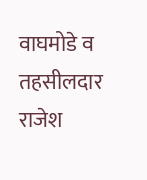वाघमोडे व तहसीलदार राजेश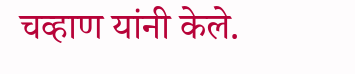चव्हाण यांनी केले.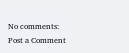No comments:
Post a Comment